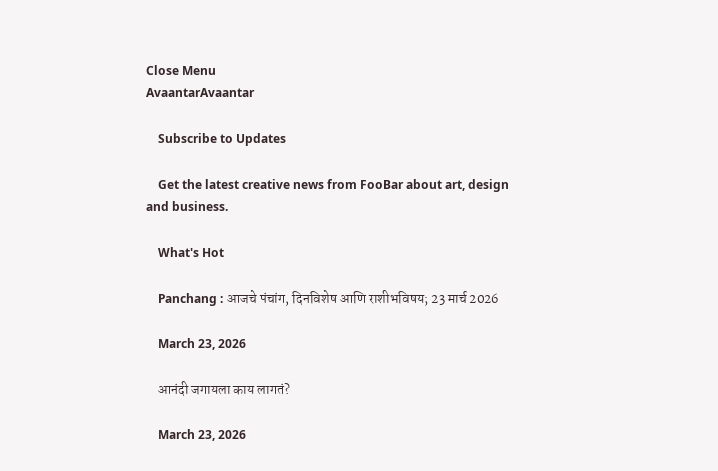Close Menu
AvaantarAvaantar

    Subscribe to Updates

    Get the latest creative news from FooBar about art, design and business.

    What's Hot

    Panchang : आजचे पंचांग, दिनविशेष आणि राशीभविषय; 23 मार्च 2026

    March 23, 2026

    आनंदी जगायला काय लागतं?

    March 23, 2026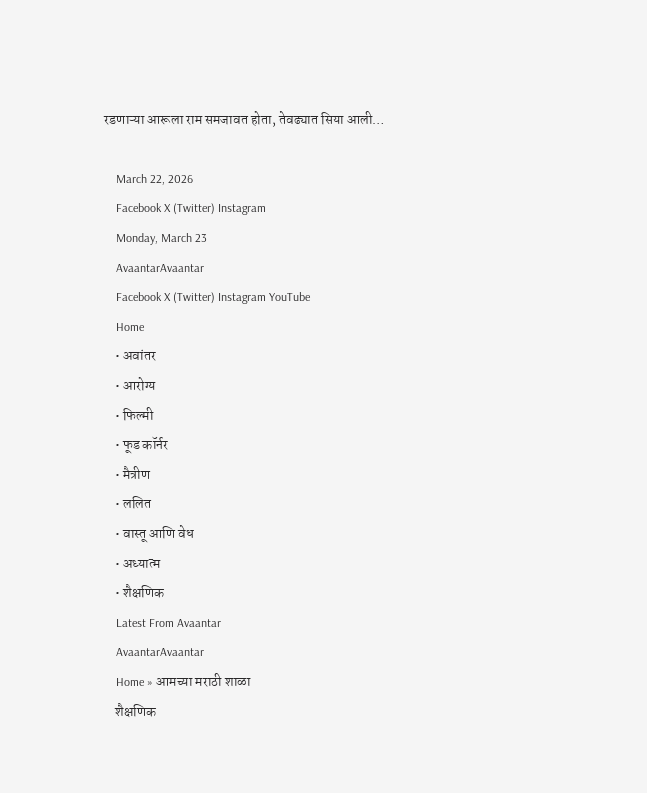रडणाऱ्या आरूला राम समजावत होता, तेवढ्यात सिया आली…

    March 22, 2026
    Facebook X (Twitter) Instagram
    Monday, March 23
    AvaantarAvaantar
    Facebook X (Twitter) Instagram YouTube
    Home
    • अवांतर
    • आरोग्य
    • फिल्मी
    • फूड कॉर्नर
    • मैत्रीण
    • ललित
    • वास्तू आणि वेध
    • अध्यात्म
    • शैक्षणिक
    Latest From Avaantar
    AvaantarAvaantar
    Home » आमच्या मराठी शाळा
    शैक्षणिक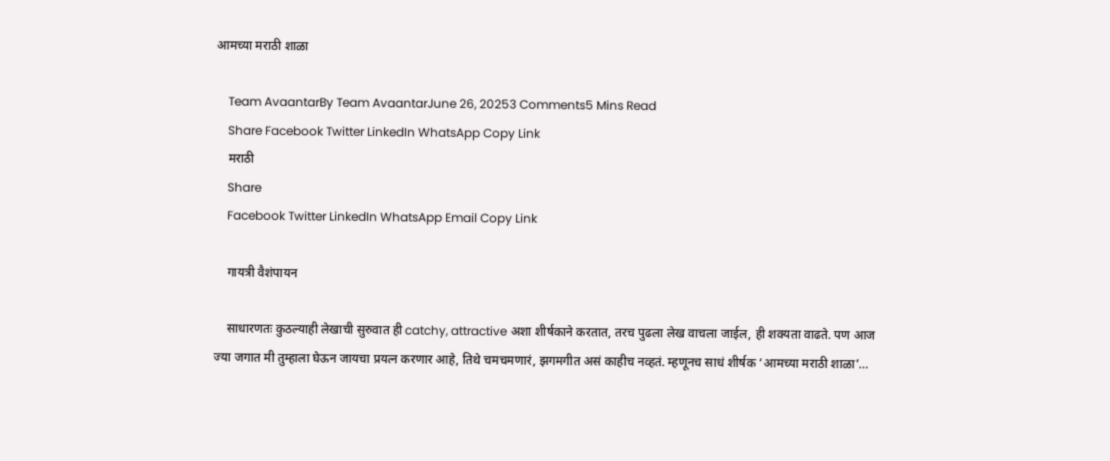आमच्या मराठी शाळा

    Team AvaantarBy Team AvaantarJune 26, 20253 Comments5 Mins Read
    Share Facebook Twitter LinkedIn WhatsApp Copy Link
    मराठी
    Share
    Facebook Twitter LinkedIn WhatsApp Email Copy Link

    गायत्री वैशंपायन

    साधारणतः कुठल्याही लेखाची सुरुवात ही catchy, attractive अशा शीर्षकाने करतात, तरच पुढला लेख वाचला जाईल, ही शक्यता वाढते. पण आज ज्या जगात मी तुम्हाला घेऊन जायचा प्रयत्न करणार आहे, तिथे चमचमणारं, झगमगीत असं काहीच नव्हतं. म्हणूनच साधं शीर्षक ‘आमच्या मराठी शाळा’…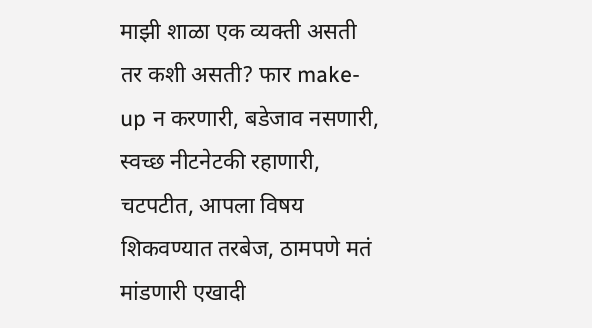माझी शाळा एक व्यक्ती असती तर कशी असती? फार make-up न करणारी, बडेजाव नसणारी, स्वच्छ नीटनेटकी रहाणारी, चटपटीत, आपला विषय शिकवण्यात तरबेज, ठामपणे मतं मांडणारी एखादी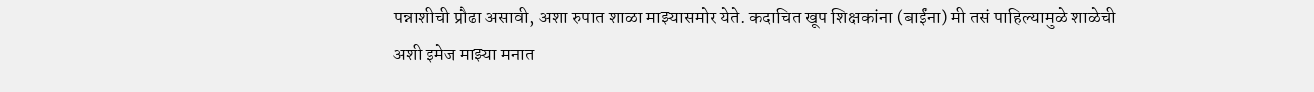पन्नाशीची प्रौढा असावी, अशा रुपात शाळा माझ्यासमोर येते. कदाचित खूप शिक्षकांना (बाईंना) मी तसं पाहिल्यामुळे शाळेची अशी इमेज माझ्या मनात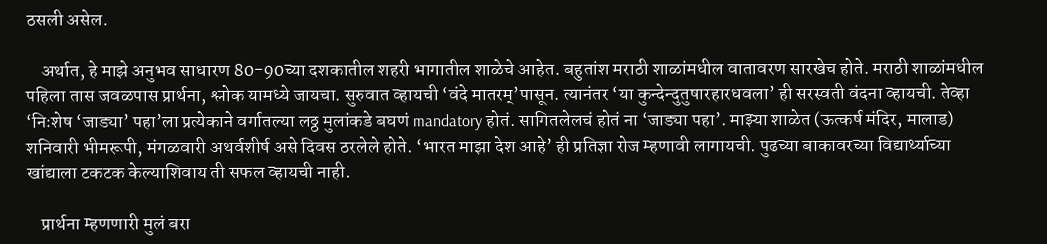ठसली असेल.

    अर्थात, हे माझे अनुभव साधारण 80-90च्या दशकातील शहरी भागातील शाळेचे आहेत. बहुतांश मराठी शाळांमधील वातावरण सारखेच होते. मराठी शाळांमधील पहिला तास जवळपास प्रार्थना, श्लोक यामध्ये जायचा. सुरुवात व्हायची ‘वंदे मातरम्’पासून. त्यानंतर ‘या कुन्देन्दुतुषारहारधवला’ ही सरस्वती वंदना व्हायची. तेव्हा ‘निःशेष ‘जाड्या’ पहा’ला प्रत्येकाने वर्गातल्या लठ्ठ मुलांकडे बघणं mandatory होतं. सागितलेलचं होतं ना ‘जाड्या पहा’. माझ्या शाळेत (ऊत्कर्ष मंदिर, मालाड) शनिवारी भीमरूपी, मंगळवारी अथर्वशीर्ष असे दिवस ठरलेले होते. ‘भारत माझा देश आहे’ ही प्रतिज्ञा रोज म्हणावी लागायची. पुढच्या बाकावरच्या विद्यार्थ्याच्या खांद्याला टकटक केल्याशिवाय ती सफल व्हायची नाही.

    प्रार्थना म्हणणारी मुलं बरा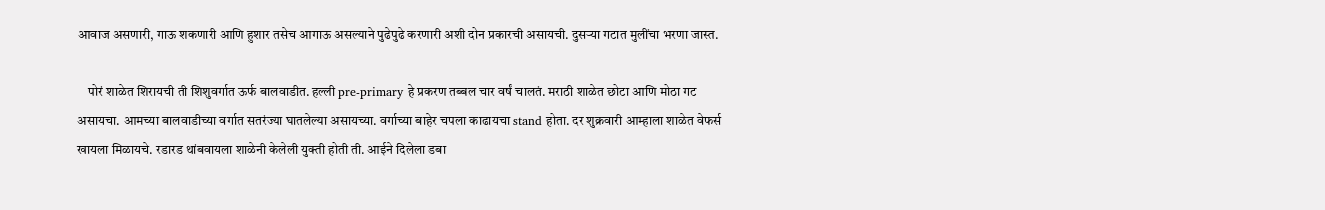आवाज असणारी, गाऊ शकणारी आणि हुशार तसेच आगाऊ असल्याने पुढेपुढे करणारी अशी दोन प्रकारची असायची. दुसर्‍या गटात मुलींचा भरणा जास्त.

    पोरं शाळेत शिरायची ती शिशुवर्गात ऊर्फ बालवाडीत. हल्ली pre-primary हे प्रकरण तब्बल चार वर्षं चालतं. मराठी शाळेत छोटा आणि मोठा गट असायचा. आमच्या बालवाडीच्या वर्गात सतरंज्या घातलेल्या असायच्या. वर्गाच्या बाहेर चपला काढायचा stand होता. दर शुक्रवारी आम्हाला शाळेत वेफर्स खायला मिळायचे. रडारड थांबवायला शाळेनी केलेली युक्ती होती ती. आईने दिलेला डबा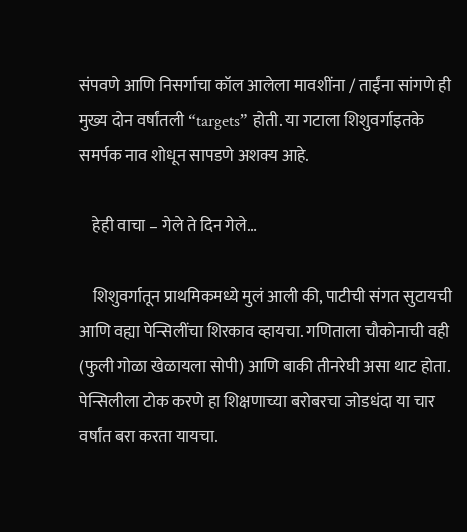संपवणे आणि निसर्गाचा कॉल आलेला मावशींना / ताईंना सांगणे ही मुख्य दोन वर्षांतली “targets” होती. या गटाला शिशुवर्गाइतके समर्पक नाव शोधून सापडणे अशक्य आहे.

    हेही वाचा – गेले ते दिन गेले…

    शिशुवर्गातून प्राथमिकमध्ये मुलं आली की, पाटीची संगत सुटायची आणि वह्या पेन्सिलींचा शिरकाव व्हायचा. गणिताला चौकोनाची वही (फुली गोळा खेळायला सोपी) आणि बाकी तीनरेघी असा थाट होता. पेन्सिलीला टोक करणे हा शिक्षणाच्या बरोबरचा जोडधंदा या चार वर्षांत बरा करता यायचा.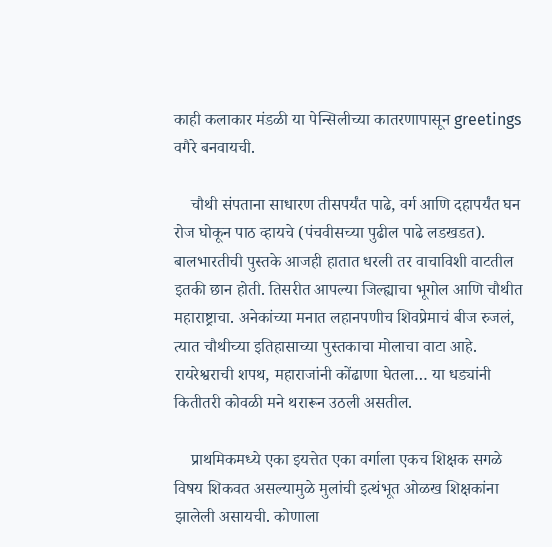काही कलाकार मंडळी या पेन्सिलीच्या कातरणापासून greetings वगैरे बनवायची.

    चौथी संपताना साधारण तीसपर्यंत पाढे, वर्ग आणि दहापर्यंत घन रोज घोकून पाठ व्हायचे (पंचवीसच्या पुढील पाढे लडखडत). बालभारतीची पुस्तके आजही हातात धरली तर वाचाविशी वाटतील इतकी छान होती. तिसरीत आपल्या जिल्ह्याचा भूगोल आणि चौथीत महाराष्ट्राचा. अनेकांच्या मनात लहानपणीच शिवप्रेमाचं बीज रुजलं, त्यात चौथीच्या इतिहासाच्या पुस्तकाचा मोलाचा वाटा आहे. रायरेश्वराची शपथ, महाराजांनी कोंढाणा घेतला… या धड्यांनी कितीतरी कोवळी मने थरारून उठली असतील.

    प्राथमिकमध्ये एका इयत्तेत एका वर्गाला एकच शिक्षक सगळे विषय शिकवत असल्यामुळे मुलांची इत्थंभूत ओळख शिक्षकांना झालेली असायची. कोणाला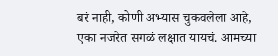बरं नाही, कोणी अभ्यास चुकवलेला आहे, एका नजरेत सगळं लक्षात यायचं. आमच्या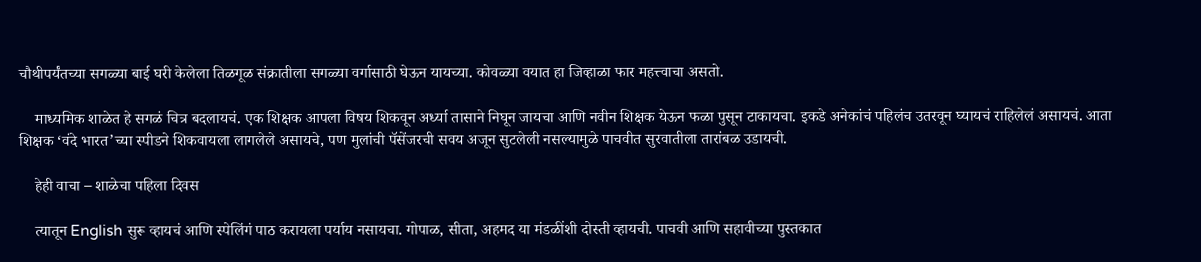चौथीपर्यंतच्या सगळ्या बाई घरी केलेला तिळगूळ संक्रातीला सगळ्या वर्गासाठी घेऊन यायच्या. कोवळ्या वयात हा जिव्हाळा फार महत्त्वाचा असतो.

    माध्यमिक शाळेत हे सगळं चित्र बदलायचं. एक शिक्षक आपला विषय शिकवून अर्ध्या तासाने निघून जायचा आणि नवीन शिक्षक येऊन फळा पुसून टाकायचा. इकडे अनेकांचं पहिलंच उतरवून घ्यायचं राहिलेलं असायचं. आता शिक्षक ‘वंदे भारत’च्या स्पीडने शिकवायला लागलेले असायचे, पण मुलांची पॅसेंजरची सवय अजून सुटलेली नसल्यामुळे पाचवीत सुरवातीला तारांबळ उडायची.

    हेही वाचा – शाळेचा पहिला दिवस

    त्यातून English सुरू व्हायचं आणि स्पेलिंगं पाठ करायला पर्याय नसायचा. गोपाळ, सीता, अहमद या मंडळींशी दोस्ती व्हायची. पाचवी आणि सहावीच्या पुस्तकात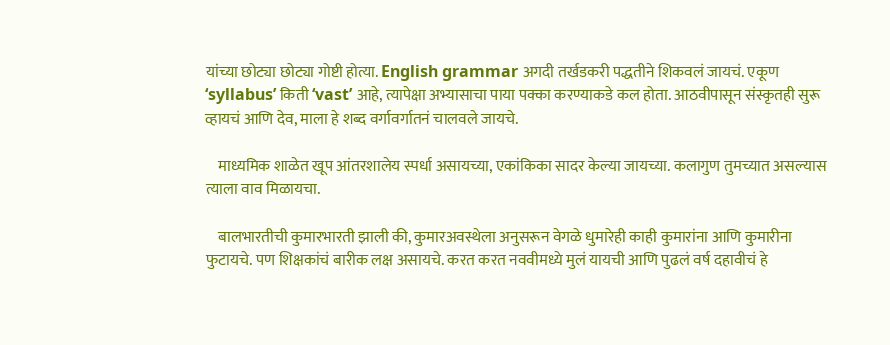यांच्या छोट्या छोट्या गोष्टी होत्या. English grammar अगदी तर्खडकरी पद्धतीने शिकवलं जायचं. एकूण ‘syllabus’ किती ‘vast’ आहे, त्यापेक्षा अभ्यासाचा पाया पक्का करण्याकडे कल होता. आठवीपासून संस्कृतही सुरू व्हायचं आणि देव, माला हे शब्द वर्गावर्गातनं चालवले जायचे.

    माध्यमिक शाळेत खूप आंतरशालेय स्पर्धा असायच्या, एकांकिका सादर केल्या जायच्या. कलागुण तुमच्यात असल्यास त्याला वाव मिळायचा.

    बालभारतीची कुमारभारती झाली की, कुमारअवस्थेला अनुसरून वेगळे धुमारेही काही कुमारांना आणि कुमारीना फुटायचे. पण शिक्षकांचं बारीक लक्ष असायचे. करत करत नववीमध्ये मुलं यायची आणि पुढलं वर्ष दहावीचं हे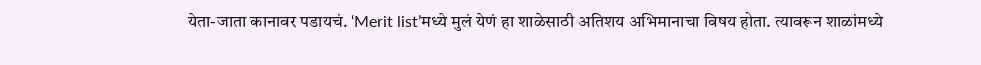येता-जाता कानावर पडायचं. ‘Merit list’मध्ये मुलं येणं हा शाळेसाठी अतिशय अभिमानाचा विषय होता. त्यावरून शाळांमध्ये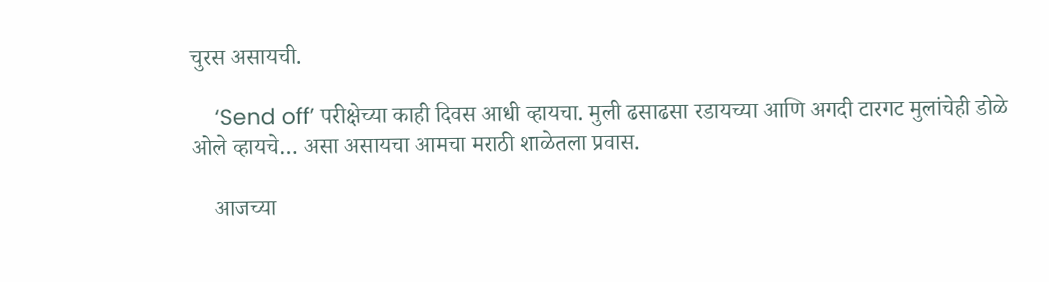चुरस असायची.

    ‘Send off’ परीक्षेच्या काही दिवस आधी व्हायचा. मुली ढसाढसा रडायच्या आणि अगदी टारगट मुलांचेही डोळे ओले व्हायचे… असा असायचा आमचा मराठी शाळेतला प्रवास.

    आजच्या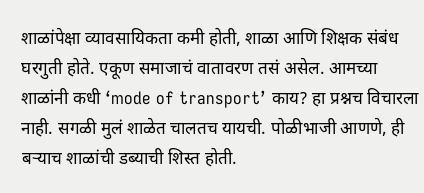शाळांपेक्षा व्यावसायिकता कमी होती, शाळा आणि शिक्षक संबंध घरगुती होते. एकूण समाजाचं वातावरण तसं असेल. आमच्या शाळांनी कधी ‘mode of transport’ काय? हा प्रश्नच विचारला नाही. सगळी मुलं शाळेत चालतच यायची. पोळीभाजी आणणे, ही बर्‍याच शाळांची डब्याची शिस्त होती.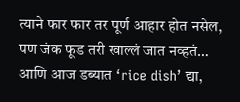त्याने फार फार तर पूर्ण आहार होत नसेल, पण जंक फूड तरी खाल्लं जात नव्हतं… आणि आज डब्यात ‘rice dish’ द्या,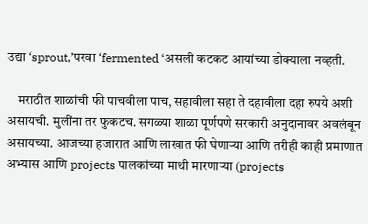उद्या ‘sprout,’परवा ‘fermented ‘असली कटकट आयांच्या डोक्याला नव्हती.

    मराठीत शाळांची फी पाचवीला पाच, सहावीला सहा ते दहावीला दहा रुपये अशी असायची. मुलींना तर फुकटच. सगळ्या शाळा पूर्णपणे सरकारी अनुदानावर अवलंबून असायच्या. आजच्या हजारात आणि लाखात फी घेणाऱ्या आणि तरीही काही प्रमाणात अभ्यास आणि projects पालकांच्या माथी मारणाऱ्या (projects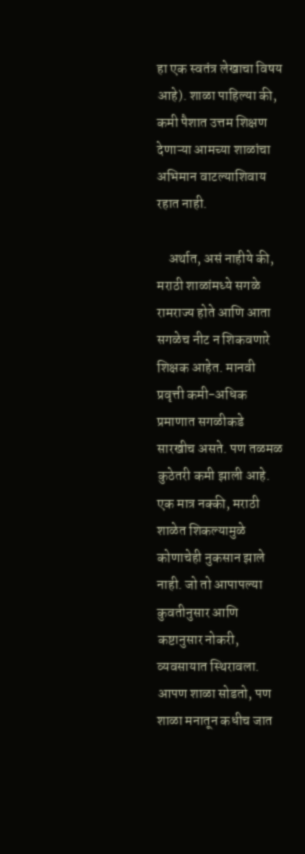हा एक स्वतंत्र लेखाचा विषय आहे). शाळा पाहिल्या की, कमी पैशात उत्तम शिक्षण देणाऱ्या आमच्या शाळांचा अभिमान वाटल्याशिवाय रहात नाही.

    अर्थात, असं नाहीये की, मराठी शाळांमध्ये सगळे रामराज्य होते आणि आता सगळेच नीट न शिकवणारे शिक्षक आहेत. मानवी प्रवृत्ती कमी-अधिक प्रमाणात सगळीकडे सारखीच असते. पण तळमळ कुठेतरी कमी झाली आहे. एक मात्र नक्की, मराठी शाळेत शिकल्यामुळे कोणाचेही नुकसान झाले नाही. जो तो आपापल्या कुवतीनुसार आणि कष्टानुसार नोकरी, व्यवसायात स्थिरावला. आपण शाळा सोडतो, पण शाळा मनातून कधीच जात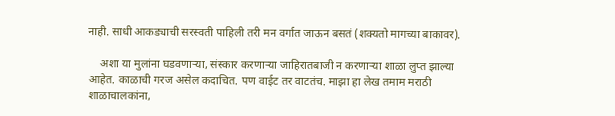नाही. साधी आकड्याची सरस्वती पाहिली तरी मन वर्गात जाऊन बसतं (शक्यतो मागच्या बाकावर).

    अशा या मुलांना घडवणाऱ्या, संस्कार करणार्‍या जाहिरातबाजी न करणाऱ्या शाळा लुप्त झाल्या आहेत. काळाची गरज असेल कदाचित. पण वाईट तर वाटतंच. माझा हा लेख तमाम मराठी शाळाचालकांना,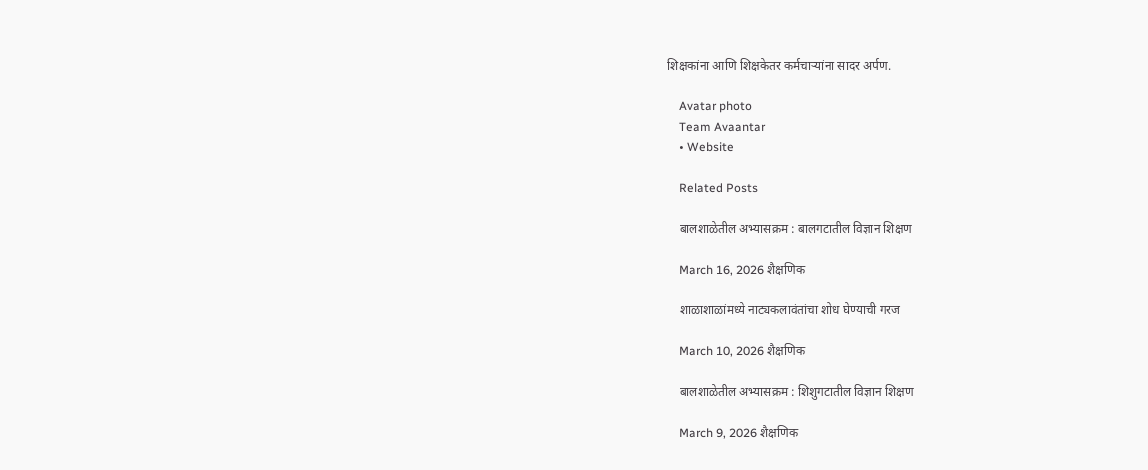शिक्षकांना आणि शिक्षकेतर कर्मचाऱ्यांना सादर अर्पण.

    Avatar photo
    Team Avaantar
    • Website

    Related Posts

    बालशाळेतील अभ्यासक्रम : बालगटातील विज्ञान शिक्षण

    March 16, 2026 शैक्षणिक

    शाळाशाळांमध्ये नाट्यकलावंतांचा शोध घेण्याची गरज

    March 10, 2026 शैक्षणिक

    बालशाळेतील अभ्यासक्रम : शिशुगटातील विज्ञान शिक्षण

    March 9, 2026 शैक्षणिक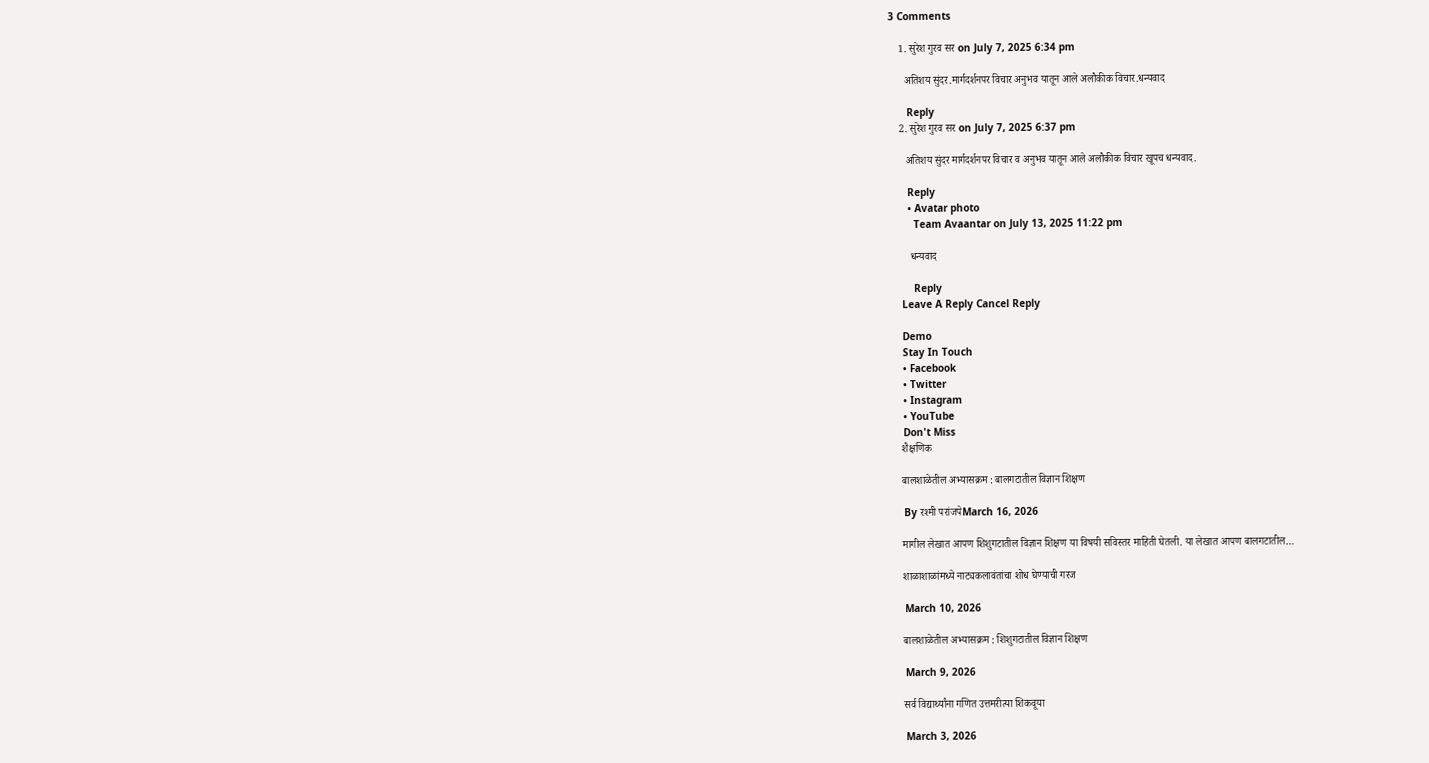3 Comments

    1. सुरेश गुरव सर on July 7, 2025 6:34 pm

      अतिशय सुंदर.मार्गदर्शनपर विचार अनुभव यातून आले अलौकीक विचार.धन्यवाद

      Reply
    2. सुरेश गुरव सर on July 7, 2025 6:37 pm

      अतिशय सुंदर मार्गदर्शनपर विचार व अनुभव यातून आले अलौकीक विचार खूपच धन्यवाद.

      Reply
      • Avatar photo
        Team Avaantar on July 13, 2025 11:22 pm

        धन्यवाद

        Reply
    Leave A Reply Cancel Reply

    Demo
    Stay In Touch
    • Facebook
    • Twitter
    • Instagram
    • YouTube
    Don't Miss
    शैक्षणिक

    बालशाळेतील अभ्यासक्रम : बालगटातील विज्ञान शिक्षण

    By रश्मी परांजपेMarch 16, 2026

    मागील लेखात आपण शिशुगटातील विज्ञान शिक्षण या विषयी सविस्तर माहिती घेतली. या लेखात आपण बालगटातील…

    शाळाशाळांमध्ये नाट्यकलावंतांचा शोध घेण्याची गरज

    March 10, 2026

    बालशाळेतील अभ्यासक्रम : शिशुगटातील विज्ञान शिक्षण

    March 9, 2026

    सर्व विद्यार्थ्यांना गणित उत्तमरीत्या शिकवूया

    March 3, 2026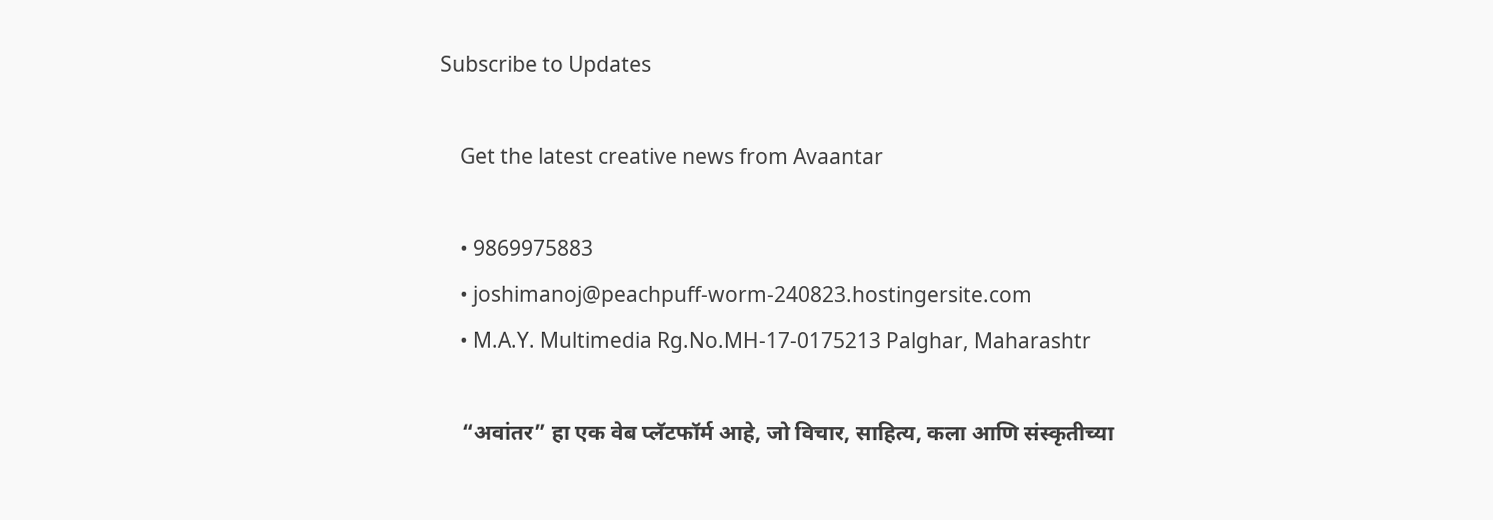Subscribe to Updates

    Get the latest creative news from Avaantar

    • 9869975883
    • joshimanoj@peachpuff-worm-240823.hostingersite.com
    • M.A.Y. Multimedia Rg.No.MH-17-0175213 Palghar, Maharashtr

    “अवांतर” हा एक वेब प्लॅटफॉर्म आहे, जो विचार, साहित्य, कला आणि संस्कृतीच्या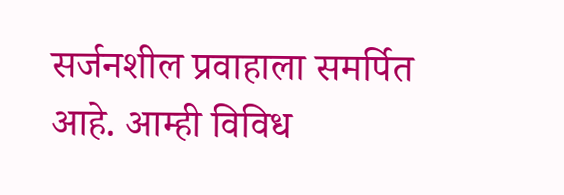सर्जनशील प्रवाहाला समर्पित आहे. आम्ही विविध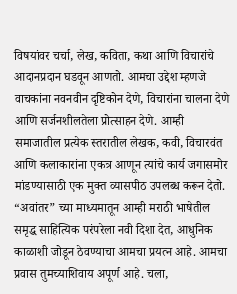विषयांवर चर्चा, लेख, कविता, कथा आणि विचारांचे आदानप्रदान घडवून आणतो. आमचा उद्देश म्हणजे वाचकांना नवनवीन दृष्टिकोन देणे, विचारांना चालना देणे आणि सर्जनशीलतेला प्रोत्साहन देणे. आम्ही समाजातील प्रत्येक स्तरातील लेखक, कवी, विचारवंत आणि कलाकारांना एकत्र आणून त्यांचे कार्य जगासमोर मांडण्यासाठी एक मुक्त व्यासपीठ उपलब्ध करून देतो. “अवांतर” च्या माध्यमातून आम्ही मराठी भाषेतील समृद्ध साहित्यिक परंपरेला नवी दिशा देत, आधुनिक काळाशी जोडून ठेवण्याचा आमचा प्रयत्न आहे. आमचा प्रवास तुमच्याशिवाय अपूर्ण आहे. चला,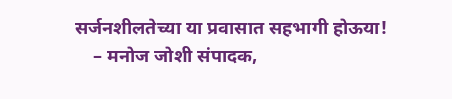सर्जनशीलतेच्या या प्रवासात सहभागी होऊया!
    – मनोज जोशी संपादक,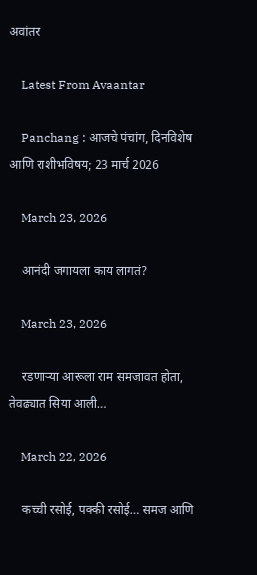अवांतर

    Latest From Avaantar

    Panchang : आजचे पंचांग, दिनविशेष आणि राशीभविषय; 23 मार्च 2026

    March 23, 2026

    आनंदी जगायला काय लागतं?

    March 23, 2026

    रडणाऱ्या आरूला राम समजावत होता, तेवढ्यात सिया आली…

    March 22, 2026

    कच्ची रसोई, पक्की रसोई… समज आणि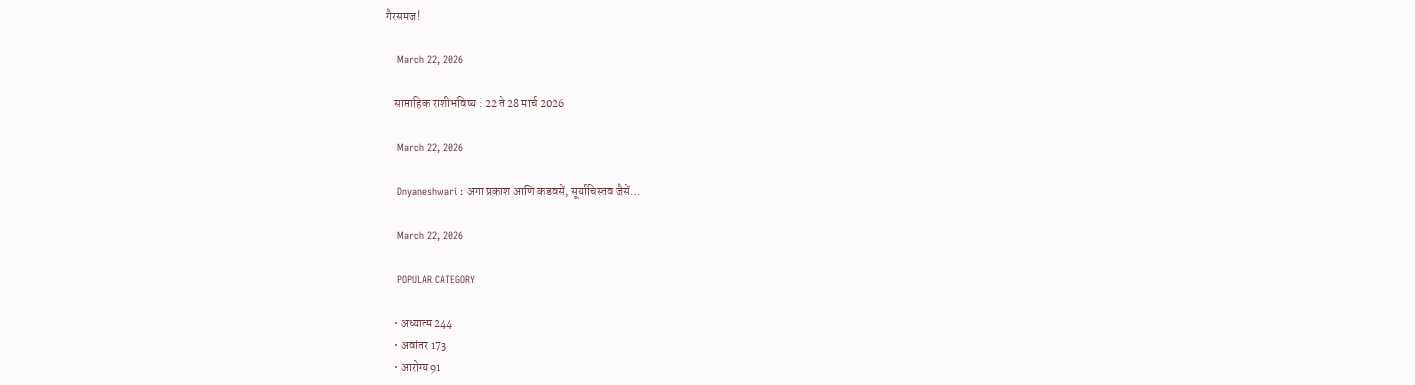गैरसमज!

    March 22, 2026

    साप्ताहिक राशीभविष्य : 22 ते 28 मार्च 2026

    March 22, 2026

    Dnyaneshwari : अगा प्रकाश आणि कडवसें, सूर्याचिस्तव जैसें…

    March 22, 2026

    POPULAR CATEGORY

    • अध्यात्म 244
    • अवांतर 173
    • आरोग्य 91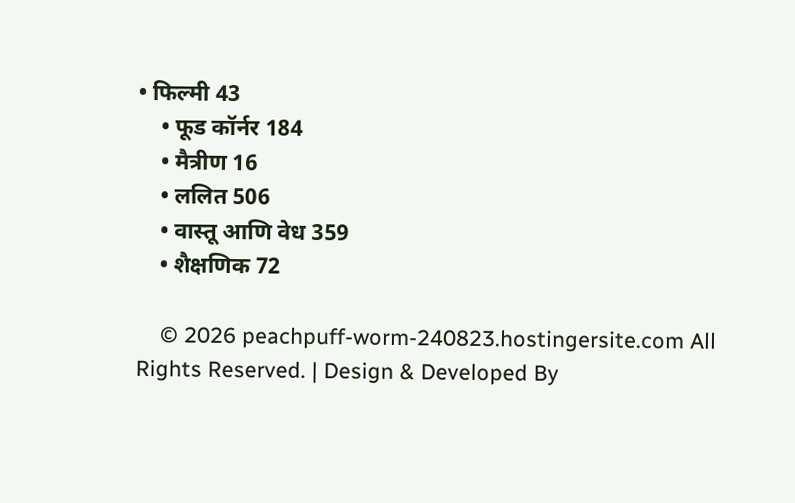• फिल्मी 43
    • फूड कॉर्नर 184
    • मैत्रीण 16
    • ललित 506
    • वास्तू आणि वेध 359
    • शैक्षणिक 72

    © 2026 peachpuff-worm-240823.hostingersite.com All Rights Reserved. | Design & Developed By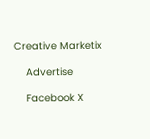Creative Marketix

    Advertise

    Facebook X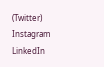(Twitter) Instagram LinkedIn